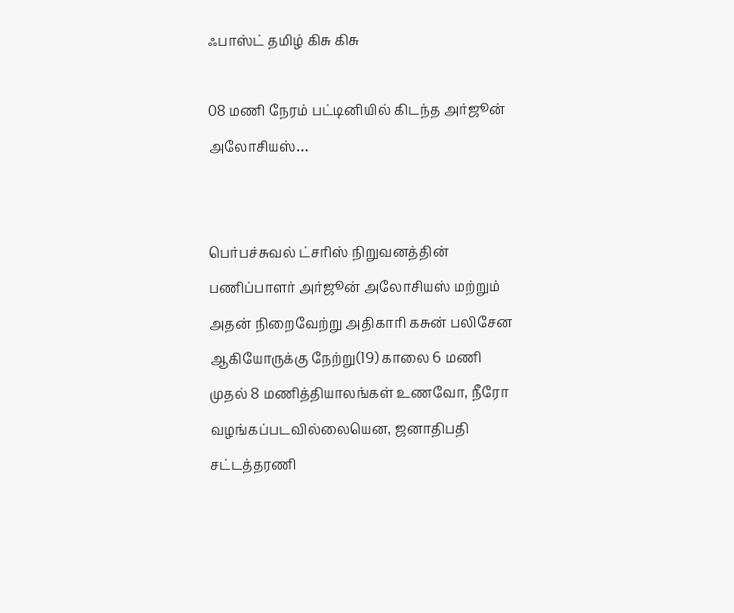ஃபாஸ்ட் தமிழ் கிசு கிசு

08 மணி நேரம் பட்டினியில் கிடந்த அர்ஜூன் அலோசியஸ்…


பெர்பச்சுவல் ட்சரிஸ் நிறுவனத்தின் பணிப்பாளர் அர்ஜூன் அலோசியஸ் மற்றும் அதன் நிறைவேற்று அதிகாரி கசுன் பலிசேன ஆகியோருக்கு நேற்று(19) காலை 6 மணி முதல் 8 மணித்தியாலங்கள் உணவோ, நீரோ வழங்கப்படவில்லையென, ஜனாதிபதி சட்டத்தரணி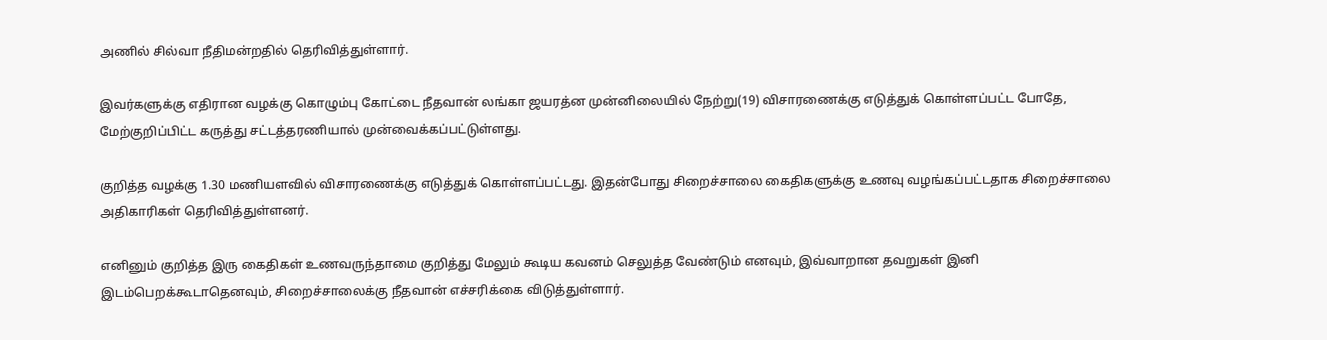அணில் சில்வா நீதிமன்றதில் தெரிவித்துள்ளார்.

இவர்களுக்கு எதிரான வழக்கு கொழும்பு கோட்டை நீதவான் லங்கா ஜயரத்ன முன்னிலையில் நேற்று(19) விசாரணைக்கு எடுத்துக் கொள்ளப்பட்ட போதே, மேற்குறிப்பிட்ட கருத்து சட்டத்தரணியால் முன்வைக்கப்பட்டுள்ளது.

குறித்த வழக்கு 1.30 மணியளவில் விசாரணைக்கு எடுத்துக் கொள்ளப்பட்டது. இதன்போது சிறைச்சாலை கைதிகளுக்கு உணவு வழங்கப்பட்டதாக சிறைச்சாலை அதிகாரிகள் தெரிவித்துள்ளனர்.

எனினும் குறித்த இரு கைதிகள் உணவருந்தாமை குறித்து மேலும் கூடிய கவனம் செலுத்த வேண்டும் எனவும், இவ்வாறான தவறுகள் இனி இடம்பெறக்கூடாதெனவும், சிறைச்சாலைக்கு நீதவான் எச்சரிக்கை விடுத்துள்ளார்.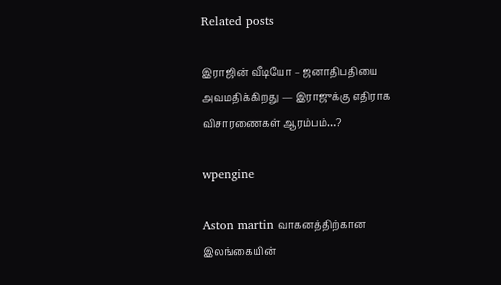Related posts

இராஜின் வீடியோ – ஜனாதிபதியை அவமதிக்கிறது — இராஜுக்கு எதிராக விசாரணைகள் ஆரம்பம்…?

wpengine

Aston martin வாகனத்திற்கான இலங்கையின்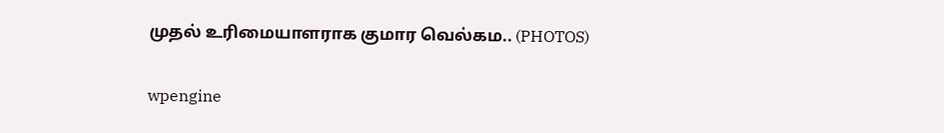முதல் உரிமையாளராக குமார வெல்கம.. (PHOTOS)

wpengine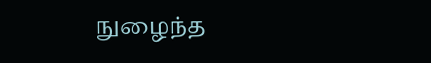நுழைந்த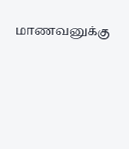மாணவனுக்கு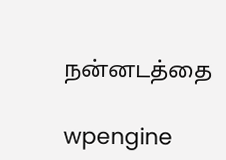நன்னடத்தை

wpengine